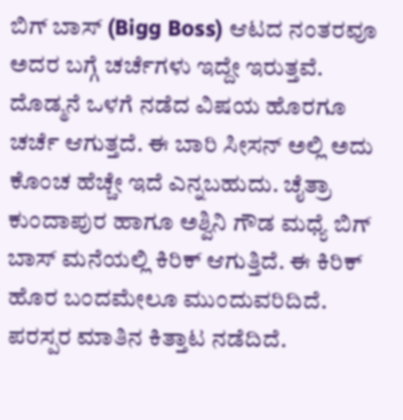ಬಿಗ್ ಬಾಸ್ (Bigg Boss) ಆಟದ ನಂತರವೂ ಅದರ ಬಗ್ಗೆ ಚರ್ಚೆಗಳು ಇದ್ದೇ ಇರುತ್ತವೆ. ದೊಡ್ಮನೆ ಒಳಗೆ ನಡೆದ ವಿಷಯ ಹೊರಗೂ ಚರ್ಚೆ ಆಗುತ್ತದೆ. ಈ ಬಾರಿ ಸೀಸನ್ ಅಲ್ಲಿ ಅದು ಕೊಂಚ ಹೆಚ್ಚೇ ಇದೆ ಎನ್ನಬಹುದು. ಚೈತ್ರಾ ಕುಂದಾಪುರ ಹಾಗೂ ಅಶ್ವಿನಿ ಗೌಡ ಮಧ್ಯೆ ಬಿಗ್ ಬಾಸ್ ಮನೆಯಲ್ಲಿ ಕಿರಿಕ್ ಆಗುತ್ತಿದೆ. ಈ ಕಿರಿಕ್ ಹೊರ ಬಂದಮೇಲೂ ಮುಂದುವರಿದಿದೆ. ಪರಸ್ಪರ ಮಾತಿನ ಕಿತ್ತಾಟ ನಡೆದಿದೆ.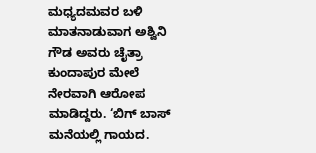ಮಧ್ಯದಮವರ ಬಳಿ ಮಾತನಾಡುವಾಗ ಅಶ್ವಿನಿ ಗೌಡ ಅವರು ಚೈತ್ರಾ ಕುಂದಾಪುರ ಮೇಲೆ ನೇರವಾಗಿ ಆರೋಪ ಮಾಡಿದ್ದರು. ‘ಬಿಗ್ ಬಾಸ್ ಮನೆಯಲ್ಲಿ ಗಾಯದ.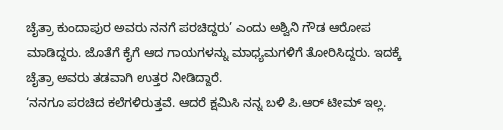ಚೈತ್ರಾ ಕುಂದಾಪುರ ಅವರು ನನಗೆ ಪರಚಿದ್ದರು’ ಎಂದು ಅಶ್ವಿನಿ ಗೌಡ ಆರೋಪ ಮಾಡಿದ್ದರು. ಜೊತೆಗೆ ಕೈಗೆ ಆದ ಗಾಯಗಳನ್ನು ಮಾಧ್ಯಮಗಳಿಗೆ ತೋರಿಸಿದ್ದರು. ಇದಕ್ಕೆ ಚೈತ್ರಾ ಅವರು ತಡವಾಗಿ ಉತ್ತರ ನೀಡಿದ್ದಾರೆ.
‘ನನಗೂ ಪರಚಿದ ಕಲೆಗಳಿರುತ್ತವೆ. ಆದರೆ ಕ್ಷಮಿಸಿ ನನ್ನ ಬಳಿ ಪಿ.ಆರ್ ಟೀಮ್ ಇಲ್ಲ.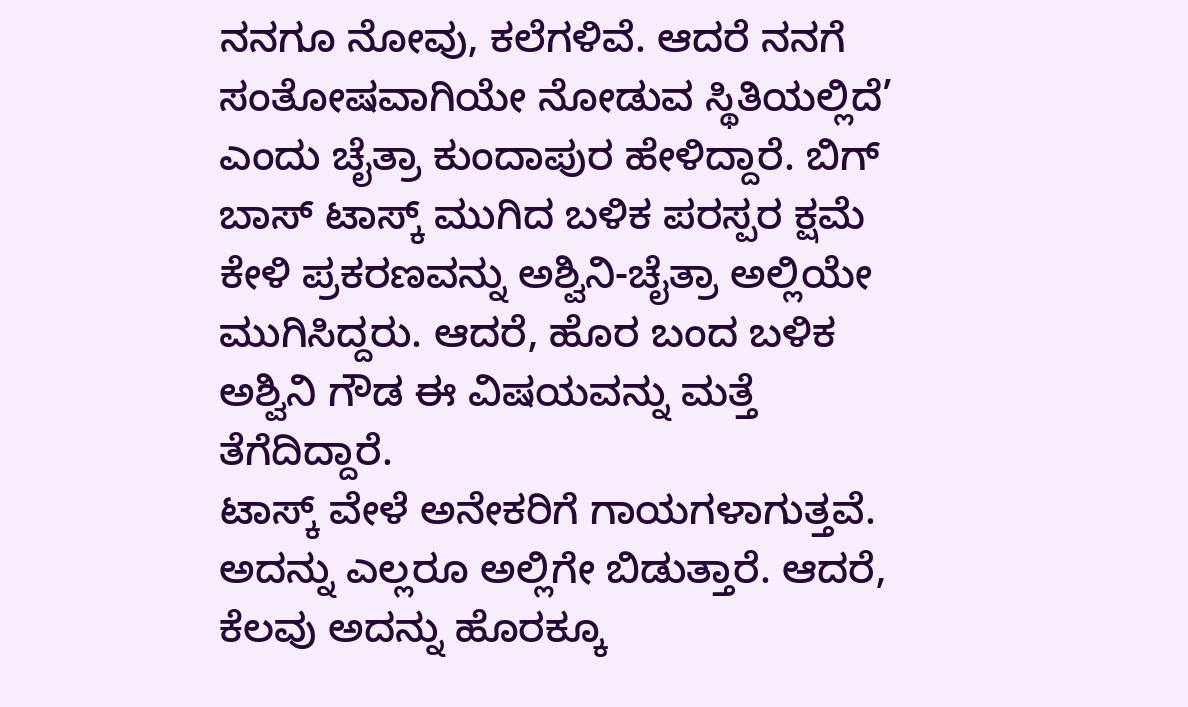ನನಗೂ ನೋವು, ಕಲೆಗಳಿವೆ. ಆದರೆ ನನಗೆ ಸಂತೋಷವಾಗಿಯೇ ನೋಡುವ ಸ್ಥಿತಿಯಲ್ಲಿದೆ’ ಎಂದು ಚೈತ್ರಾ ಕುಂದಾಪುರ ಹೇಳಿದ್ದಾರೆ. ಬಿಗ್ ಬಾಸ್ ಟಾಸ್ಕ್ ಮುಗಿದ ಬಳಿಕ ಪರಸ್ಪರ ಕ್ಷಮೆ ಕೇಳಿ ಪ್ರಕರಣವನ್ನು ಅಶ್ವಿನಿ-ಚೈತ್ರಾ ಅಲ್ಲಿಯೇ ಮುಗಿಸಿದ್ದರು. ಆದರೆ, ಹೊರ ಬಂದ ಬಳಿಕ ಅಶ್ವಿನಿ ಗೌಡ ಈ ವಿಷಯವನ್ನು ಮತ್ತೆ ತೆಗೆದಿದ್ದಾರೆ.
ಟಾಸ್ಕ್ ವೇಳೆ ಅನೇಕರಿಗೆ ಗಾಯಗಳಾಗುತ್ತವೆ. ಅದನ್ನು ಎಲ್ಲರೂ ಅಲ್ಲಿಗೇ ಬಿಡುತ್ತಾರೆ. ಆದರೆ, ಕೆಲವು ಅದನ್ನು ಹೊರಕ್ಕೂ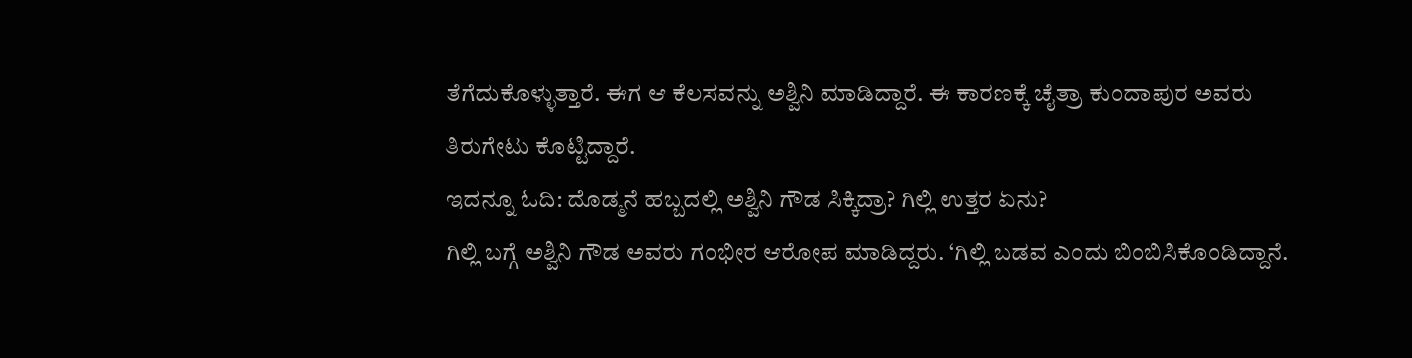ತೆಗೆದುಕೊಳ್ಳುತ್ತಾರೆ. ಈಗ ಆ ಕೆಲಸವನ್ನು ಅಶ್ವಿನಿ ಮಾಡಿದ್ದಾರೆ. ಈ ಕಾರಣಕ್ಕೆ ಚೈತ್ರಾ ಕುಂದಾಪುರ ಅವರು ತಿರುಗೇಟು ಕೊಟ್ಟಿದ್ದಾರೆ.
ಇದನ್ನೂ ಓದಿ: ದೊಡ್ಮನೆ ಹಬ್ಬದಲ್ಲಿ ಅಶ್ವಿನಿ ಗೌಡ ಸಿಕ್ಕಿದ್ರಾ? ಗಿಲ್ಲಿ ಉತ್ತರ ಏನು?
ಗಿಲ್ಲಿ ಬಗ್ಗೆ ಅಶ್ವಿನಿ ಗೌಡ ಅವರು ಗಂಭೀರ ಆರೋಪ ಮಾಡಿದ್ದರು. ‘ಗಿಲ್ಲಿ ಬಡವ ಎಂದು ಬಿಂಬಿಸಿಕೊಂಡಿದ್ದಾನೆ.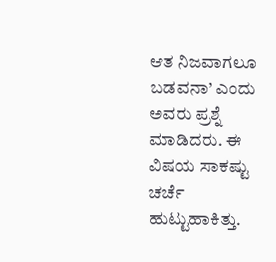ಆತ ನಿಜವಾಗಲೂ ಬಡವನಾ’ ಎಂದು ಅವರು ಪ್ರಶ್ನೆ ಮಾಡಿದರು. ಈ ವಿಷಯ ಸಾಕಷ್ಟು ಚರ್ಚೆ ಹುಟ್ಟುಹಾಕಿತ್ತು.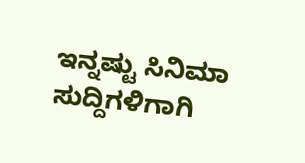ಇನ್ನಷ್ಟು ಸಿನಿಮಾ ಸುದ್ದಿಗಳಿಗಾಗಿ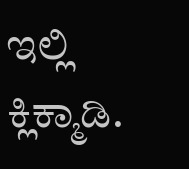ಇಲ್ಲಿ ಕ್ಲಿಕ್ಮಾಡಿ.